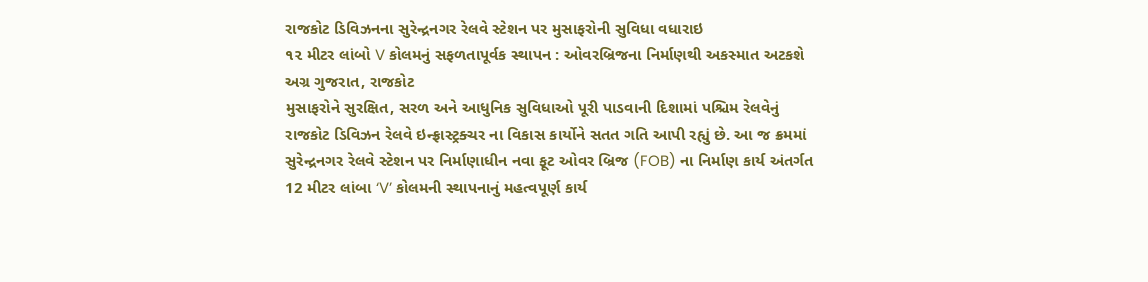રાજકોટ ડિવિઝનના સુરેન્દ્રનગર રેલવે સ્ટેશન પર મુસાફરોની સુવિધા વધારાઇ
૧૨ મીટર લાંબો V કોલમનું સફળતાપૂર્વક સ્થાપન : ઓવરબ્રિજના નિર્માણથી અકસ્માત અટકશે
અગ્ર ગુજરાત, રાજકોટ
મુસાફરોને સુરક્ષિત, સરળ અને આધુનિક સુવિધાઓ પૂરી પાડવાની દિશામાં પશ્ચિમ રેલવેનું રાજકોટ ડિવિઝન રેલવે ઇન્ફ્રાસ્ટ્રક્ચર ના વિકાસ કાર્યોને સતત ગતિ આપી રહ્યું છે. આ જ ક્રમમાં સુરેન્દ્રનગર રેલવે સ્ટેશન પર નિર્માણાધીન નવા ફૂટ ઓવર બ્રિજ (FOB) ના નિર્માણ કાર્ય અંતર્ગત 12 મીટર લાંબા ‘V’ કોલમની સ્થાપનાનું મહત્વપૂર્ણ કાર્ય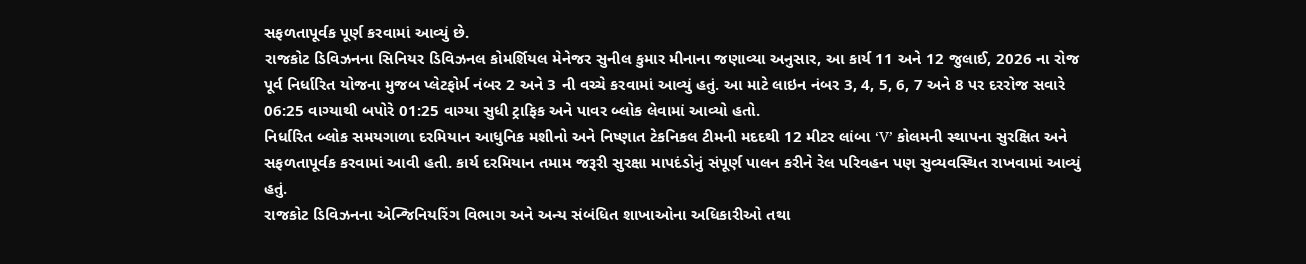સફળતાપૂર્વક પૂર્ણ કરવામાં આવ્યું છે.
રાજકોટ ડિવિઝનના સિનિયર ડિવિઝનલ કોમર્શિયલ મેનેજર સુનીલ કુમાર મીનાના જણાવ્યા અનુસાર, આ કાર્ય 11 અને 12 જુલાઈ, 2026 ના રોજ પૂર્વ નિર્ધારિત યોજના મુજબ પ્લેટફોર્મ નંબર 2 અને 3 ની વચ્ચે કરવામાં આવ્યું હતું. આ માટે લાઇન નંબર 3, 4, 5, 6, 7 અને 8 પર દરરોજ સવારે 06:25 વાગ્યાથી બપોરે 01:25 વાગ્યા સુધી ટ્રાફિક અને પાવર બ્લોક લેવામાં આવ્યો હતો.
નિર્ધારિત બ્લોક સમયગાળા દરમિયાન આધુનિક મશીનો અને નિષ્ણાત ટેકનિકલ ટીમની મદદથી 12 મીટર લાંબા ‘V’ કોલમની સ્થાપના સુરક્ષિત અને સફળતાપૂર્વક કરવામાં આવી હતી. કાર્ય દરમિયાન તમામ જરૂરી સુરક્ષા માપદંડોનું સંપૂર્ણ પાલન કરીને રેલ પરિવહન પણ સુવ્યવસ્થિત રાખવામાં આવ્યું હતું.
રાજકોટ ડિવિઝનના એન્જિનિયરિંગ વિભાગ અને અન્ય સંબંધિત શાખાઓના અધિકારીઓ તથા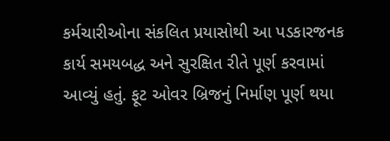કર્મચારીઓના સંકલિત પ્રયાસોથી આ પડકારજનક કાર્ય સમયબદ્ધ અને સુરક્ષિત રીતે પૂર્ણ કરવામાં આવ્યું હતું. ફૂટ ઓવર બ્રિજનું નિર્માણ પૂર્ણ થયા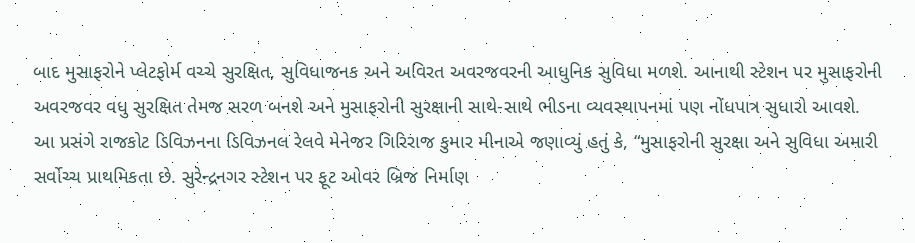બાદ મુસાફરોને પ્લેટફોર્મ વચ્ચે સુરક્ષિત, સુવિધાજનક અને અવિરત અવરજવરની આધુનિક સુવિધા મળશે. આનાથી સ્ટેશન પર મુસાફરોની અવરજવર વધુ સુરક્ષિત તેમજ સરળ બનશે અને મુસાફરોની સુરક્ષાની સાથે-સાથે ભીડના વ્યવસ્થાપનમાં પણ નોંધપાત્ર સુધારો આવશે.
આ પ્રસંગે રાજકોટ ડિવિઝનના ડિવિઝનલ રેલવે મેનેજર ગિરિરાજ કુમાર મીનાએ જણાવ્યું હતું કે, “મુસાફરોની સુરક્ષા અને સુવિધા અમારી સર્વોચ્ચ પ્રાથમિકતા છે. સુરેન્દ્રનગર સ્ટેશન પર ફૂટ ઓવર બ્રિજ નિર્માણ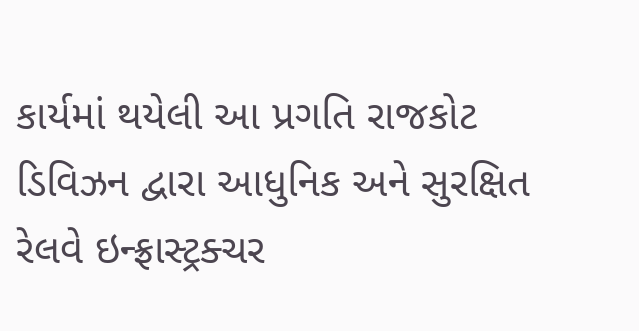કાર્યમાં થયેલી આ પ્રગતિ રાજકોટ ડિવિઝન દ્વારા આધુનિક અને સુરક્ષિત રેલવે ઇન્ફ્રાસ્ટ્રક્ચર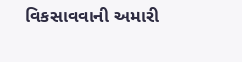વિકસાવવાની અમારી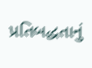પ્રતિબદ્ધતાનું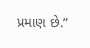પ્રમાણ છે.”